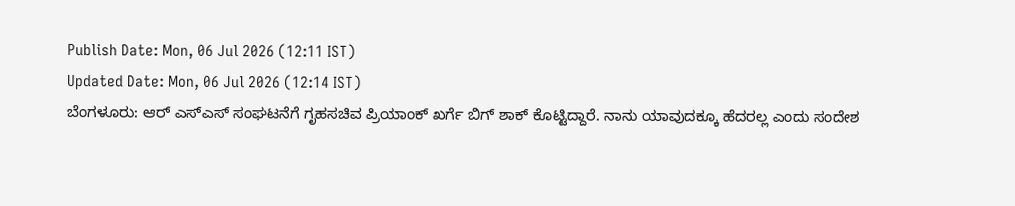Publish Date: Mon, 06 Jul 2026 (12:11 IST)
Updated Date: Mon, 06 Jul 2026 (12:14 IST)
ಬೆಂಗಳೂರು: ಆರ್ ಎಸ್ಎಸ್ ಸಂಘಟನೆಗೆ ಗೃಹಸಚಿವ ಪ್ರಿಯಾಂಕ್ ಖರ್ಗೆ ಬಿಗ್ ಶಾಕ್ ಕೊಟ್ಟಿದ್ದಾರೆ. ನಾನು ಯಾವುದಕ್ಕೂ ಹೆದರಲ್ಲ ಎಂದು ಸಂದೇಶ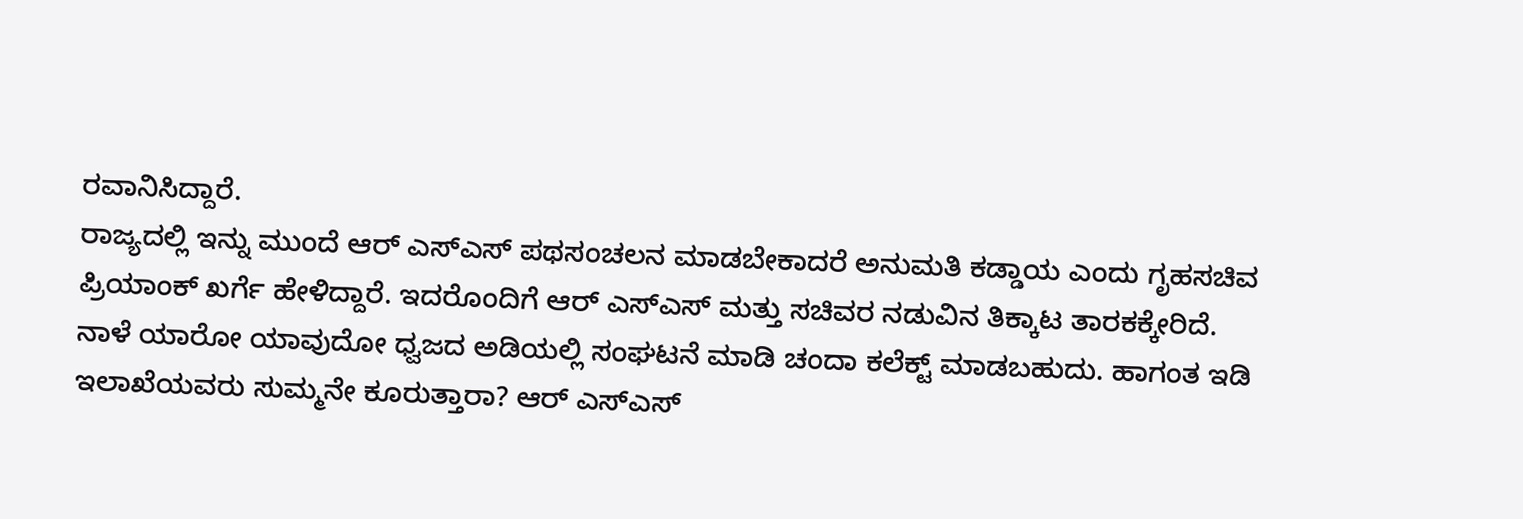ರವಾನಿಸಿದ್ದಾರೆ.
ರಾಜ್ಯದಲ್ಲಿ ಇನ್ನು ಮುಂದೆ ಆರ್ ಎಸ್ಎಸ್ ಪಥಸಂಚಲನ ಮಾಡಬೇಕಾದರೆ ಅನುಮತಿ ಕಡ್ಡಾಯ ಎಂದು ಗೃಹಸಚಿವ ಪ್ರಿಯಾಂಕ್ ಖರ್ಗೆ ಹೇಳಿದ್ದಾರೆ. ಇದರೊಂದಿಗೆ ಆರ್ ಎಸ್ಎಸ್ ಮತ್ತು ಸಚಿವರ ನಡುವಿನ ತಿಕ್ಕಾಟ ತಾರಕಕ್ಕೇರಿದೆ.
ನಾಳೆ ಯಾರೋ ಯಾವುದೋ ಧ್ವಜದ ಅಡಿಯಲ್ಲಿ ಸಂಘಟನೆ ಮಾಡಿ ಚಂದಾ ಕಲೆಕ್ಟ್ ಮಾಡಬಹುದು. ಹಾಗಂತ ಇಡಿ ಇಲಾಖೆಯವರು ಸುಮ್ಮನೇ ಕೂರುತ್ತಾರಾ? ಆರ್ ಎಸ್ಎಸ್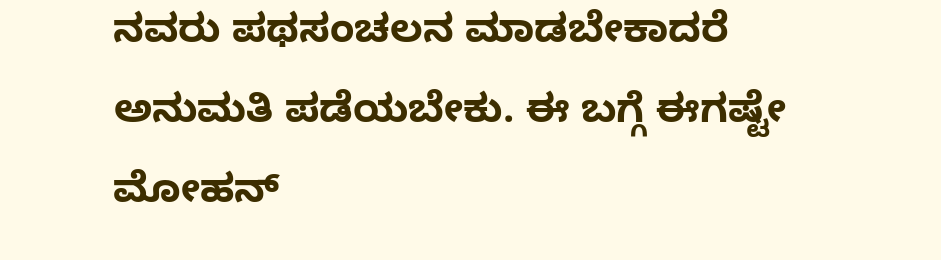ನವರು ಪಥಸಂಚಲನ ಮಾಡಬೇಕಾದರೆ ಅನುಮತಿ ಪಡೆಯಬೇಕು. ಈ ಬಗ್ಗೆ ಈಗಷ್ಟೇ ಮೋಹನ್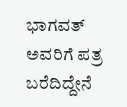ಭಾಗವತ್ ಅವರಿಗೆ ಪತ್ರ ಬರೆದಿದ್ದೇನೆ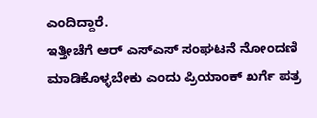ಎಂದಿದ್ದಾರೆ.
ಇತ್ತೀಚೆಗೆ ಆರ್ ಎಸ್ಎಸ್ ಸಂಘಟನೆ ನೋಂದಣಿ ಮಾಡಿಕೊಳ್ಳಬೇಕು ಎಂದು ಪ್ರಿಯಾಂಕ್ ಖರ್ಗೆ ಪತ್ರ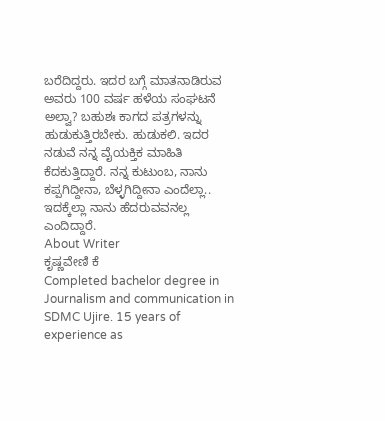ಬರೆದಿದ್ದರು. ಇದರ ಬಗ್ಗೆ ಮಾತನಾಡಿರುವ ಅವರು 100 ವರ್ಷ ಹಳೆಯ ಸಂಘಟನೆ ಅಲ್ವಾ? ಬಹುಶಃ ಕಾಗದ ಪತ್ರಗಳನ್ನು ಹುಡುಕುತ್ತಿರಬೇಕು. ಹುಡುಕಲಿ. ಇದರ ನಡುವೆ ನನ್ನ ವೈಯಕ್ತಿಕ ಮಾಹಿತಿ ಕೆದಕುತ್ತಿದ್ದಾರೆ. ನನ್ನ ಕುಟುಂಬ, ನಾನು ಕಪ್ಪಗಿದ್ದೀನಾ, ಬೆಳ್ಳಗಿದ್ದೀನಾ ಎಂದೆಲ್ಲಾ.. ಇದಕ್ಕೆಲ್ಲಾ ನಾನು ಹೆದರುವವನಲ್ಲ ಎಂದಿದ್ದಾರೆ.
About Writer
ಕೃಷ್ಣವೇಣಿ ಕೆ
Completed bachelor degree in Journalism and communication in SDMC Ujire. 15 years of experience as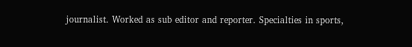journalist. Worked as sub editor and reporter. Specialties in sports,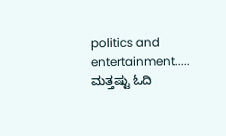politics and entertainment.....
ಮತ್ತಷ್ಟು ಓದಿ